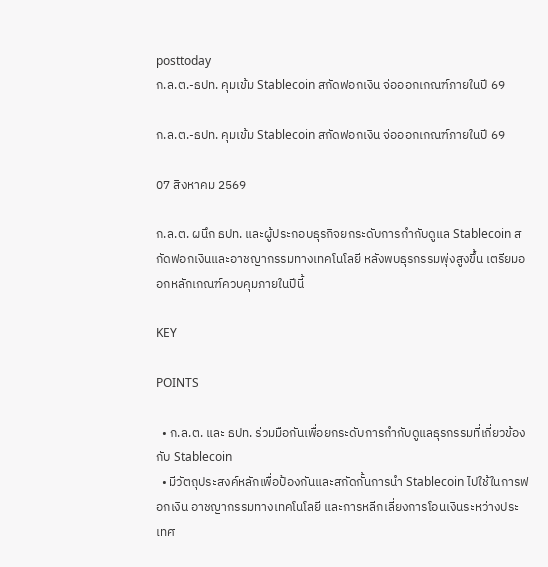posttoday
ก.ล.ต.-ธปท. คุมเข้ม Stablecoin สกัดฟอกเงิน จ่อออกเกณฑ์ภายในปี 69

ก.ล.ต.-ธปท. คุมเข้ม Stablecoin สกัดฟอกเงิน จ่อออกเกณฑ์ภายในปี 69

07 สิงหาคม 2569

ก.ล.ต. ผนึก ธปท. และผู้ประกอบธุรกิจยกระดับการกำกับดูแล Stablecoin สกัดฟอกเงินและอาชญากรรมทางเทคโนโลยี หลังพบธุรกรรมพุ่งสูงขึ้น เตรียมออกหลักเกณฑ์ควบคุมภายในปีนี้

KEY

POINTS

  • ก.ล.ต. และ ธปท. ร่วมมือกันเพื่อยกระดับการกำกับดูแลธุรกรรมที่เกี่ยวข้องกับ Stablecoin
  • มีวัตถุประสงค์หลักเพื่อป้องกันและสกัดกั้นการนำ Stablecoin ไปใช้ในการฟอกเงิน อาชญากรรมทางเทคโนโลยี และการหลีกเลี่ยงการโอนเงินระหว่างประเทศ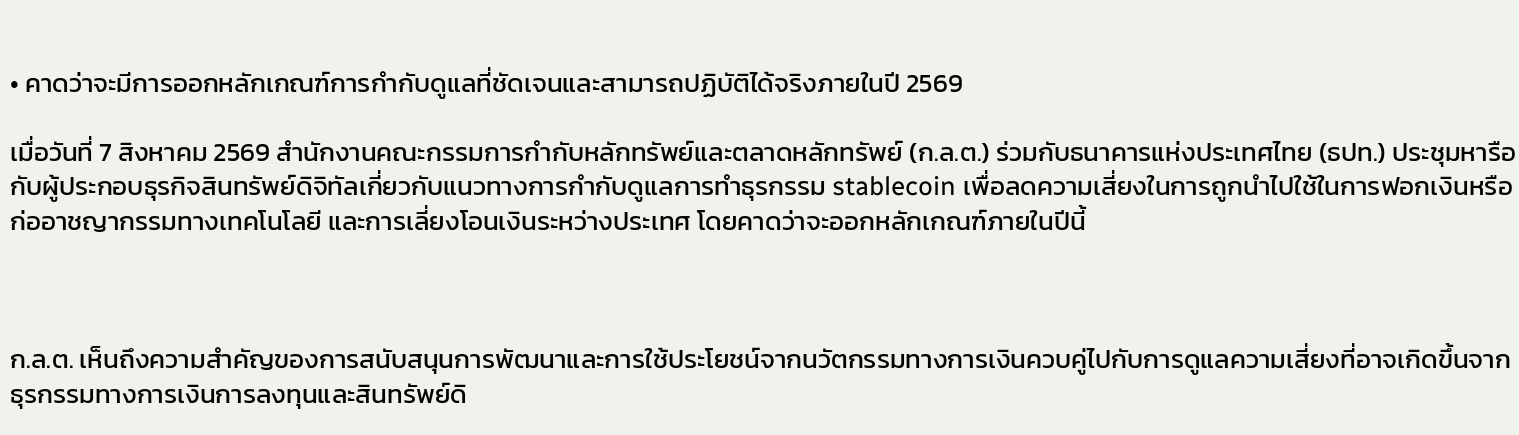• คาดว่าจะมีการออกหลักเกณฑ์การกำกับดูแลที่ชัดเจนและสามารถปฏิบัติได้จริงภายในปี 2569

เมื่อวันที่ 7 สิงหาคม 2569 สำนักงานคณะกรรมการกำกับหลักทรัพย์และตลาดหลักทรัพย์ (ก.ล.ต.) ร่วมกับธนาคารแห่งประเทศไทย (ธปท.) ประชุมหารือกับผู้ประกอบธุรกิจสินทรัพย์ดิจิทัลเกี่ยวกับแนวทางการกำกับดูแลการทำธุรกรรม stablecoin เพื่อลดความเสี่ยงในการถูกนำไปใช้ในการฟอกเงินหรือก่ออาชญากรรมทางเทคโนโลยี และการเลี่ยงโอนเงินระหว่างประเทศ โดยคาดว่าจะออกหลักเกณฑ์ภายในปีนี้



ก.ล.ต. เห็นถึงความสำคัญของการสนับสนุนการพัฒนาและการใช้ประโยชน์จากนวัตกรรมทางการเงินควบคู่ไปกับการดูแลความเสี่ยงที่อาจเกิดขึ้นจากธุรกรรมทางการเงินการลงทุนและสินทรัพย์ดิ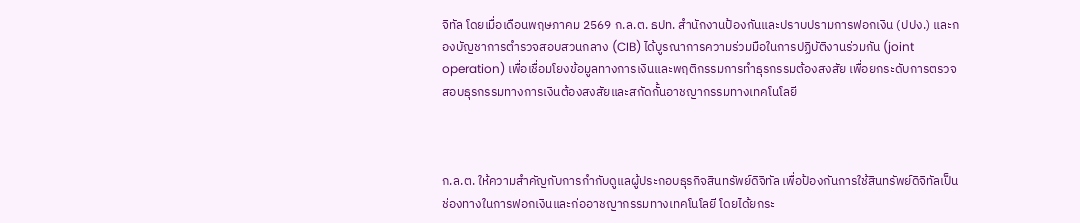จิทัล โดยเมื่อเดือนพฤษภาคม 2569 ก.ล.ต. ธปท. สำนักงานป้องกันและปราบปรามการฟอกเงิน (ปปง.) และกองบัญชาการตำรวจสอบสวนกลาง (CIB) ได้บูรณาการความร่วมมือในการปฏิบัติงานร่วมกัน (joint operation) เพื่อเชื่อมโยงข้อมูลทางการเงินและพฤติกรรมการทำธุรกรรมต้องสงสัย เพื่อยกระดับการตรวจสอบธุรกรรมทางการเงินต้องสงสัยและสกัดกั้นอาชญากรรมทางเทคโนโลยี



ก.ล.ต. ให้ความสำคัญกับการกำกับดูแลผู้ประกอบธุรกิจสินทรัพย์ดิจิทัล เพื่อป้องกันการใช้สินทรัพย์ดิจิทัลเป็นช่องทางในการฟอกเงินและก่ออาชญากรรมทางเทคโนโลยี โดยได้ยกระ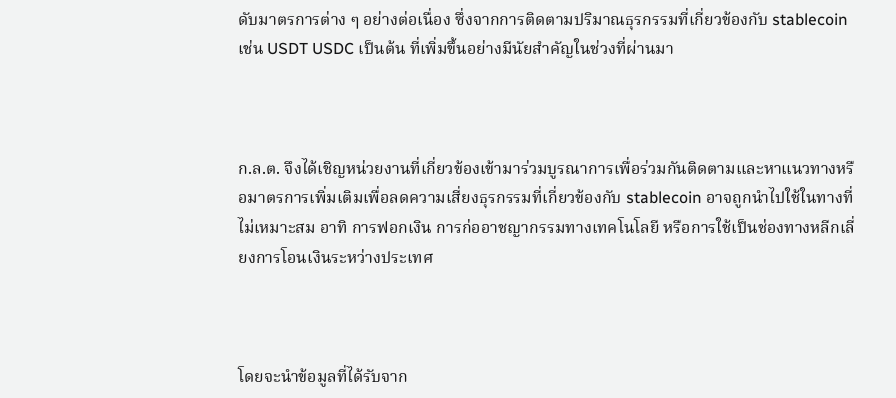ดับมาตรการต่าง ๆ อย่างต่อเนื่อง ซึ่งจากการติดตามปริมาณธุรกรรมที่เกี่ยวข้องกับ stablecoin เช่น USDT USDC เป็นต้น ที่เพิ่มขึ้นอย่างมีนัยสำคัญในช่วงที่ผ่านมา



ก.ล.ต. จึงได้เชิญหน่วยงานที่เกี่ยวข้องเข้ามาร่วมบูรณาการเพื่อร่วมกันติดตามและหาแนวทางหรือมาตรการเพิ่มเติมเพื่อลดความเสี่ยงธุรกรรมที่เกี่ยวข้องกับ stablecoin อาจถูกนำไปใช้ในทางที่ไม่เหมาะสม อาทิ การฟอกเงิน การก่ออาชญากรรมทางเทคโนโลยี หรือการใช้เป็นช่องทางหลีกเลี่ยงการโอนเงินระหว่างประเทศ



โดยจะนำข้อมูลที่ได้รับจาก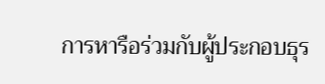การหารือร่วมกับผู้ประกอบธุร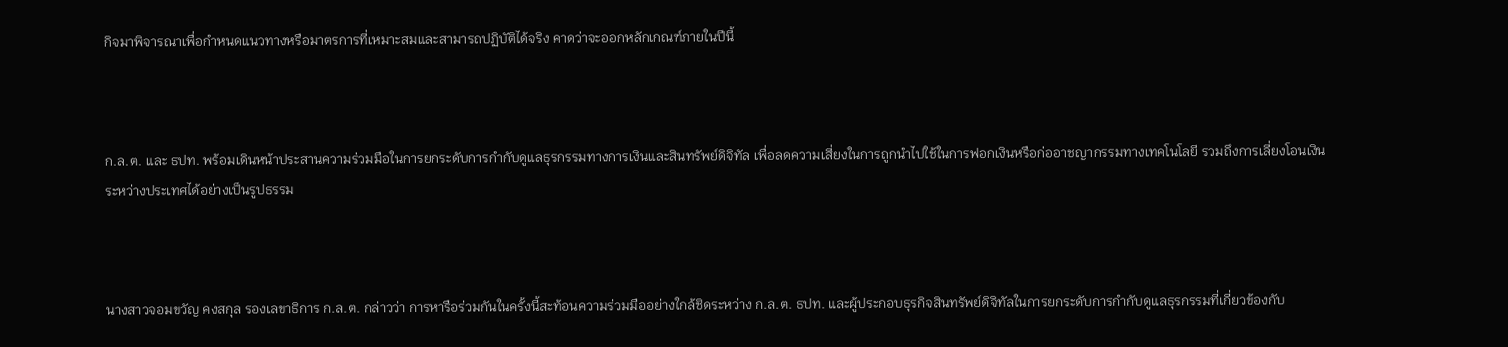กิจมาพิจารณาเพื่อกำหนดแนวทางหรือมาตรการที่เหมาะสมและสามารถปฏิบัติได้จริง คาดว่าจะออกหลักเกณฑ์ภายในปีนี้



ก.ล.ต. และ ธปท. พร้อมเดินหน้าประสานความร่วมมือในการยกระดับการกำกับดูแลธุรกรรมทางการเงินและสินทรัพย์ดิจิทัล เพื่อลดความเสี่ยงในการถูกนำไปใช้ในการฟอกเงินหรือก่ออาชญากรรมทางเทคโนโลยี รวมถึงการเลี่ยงโอนเงินระหว่างประเทศได้อย่างเป็นรูปธรรม



นางสาวจอมขวัญ คงสกุล รองเลขาธิการ ก.ล.ต. กล่าวว่า การหารือร่วมกันในครั้งนี้สะท้อนความร่วมมืออย่างใกล้ชิดระหว่าง ก.ล.ต. ธปท. และผู้ประกอบธุรกิจสินทรัพย์ดิจิทัลในการยกระดับการกำกับดูแลธุรกรรมที่เกี่ยวข้องกับ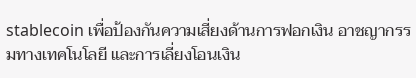stablecoin เพื่อป้องกันความเสี่ยงด้านการฟอกเงิน อาชญากรรมทางเทคโนโลยี และการเลี่ยงโอนเงิน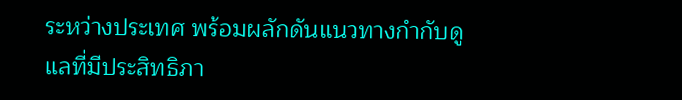ระหว่างประเทศ พร้อมผลักดันแนวทางกำกับดูแลที่มีประสิทธิภา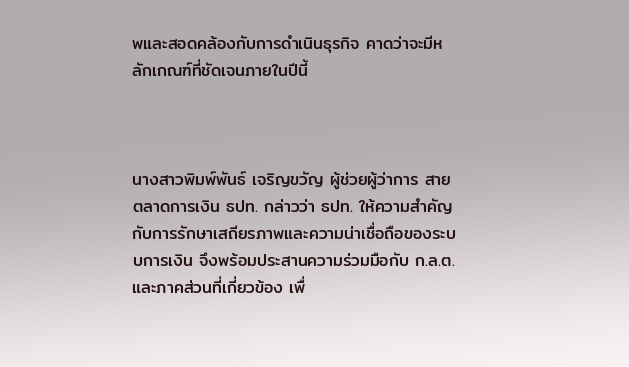พและสอดคล้องกับการดำเนินธุรกิจ คาดว่าจะมีหลักเกณฑ์ที่ชัดเจนภายในปีนี้



นางสาวพิมพ์พันธ์ เจริญขวัญ ผู้ช่วยผู้ว่าการ สายตลาดการเงิน ธปท. กล่าวว่า ธปท. ให้ความสำคัญกับการรักษาเสถียรภาพและความน่าเชื่อถือของระบบการเงิน จึงพร้อมประสานความร่วมมือกับ ก.ล.ต. และภาคส่วนที่เกี่ยวข้อง เพื่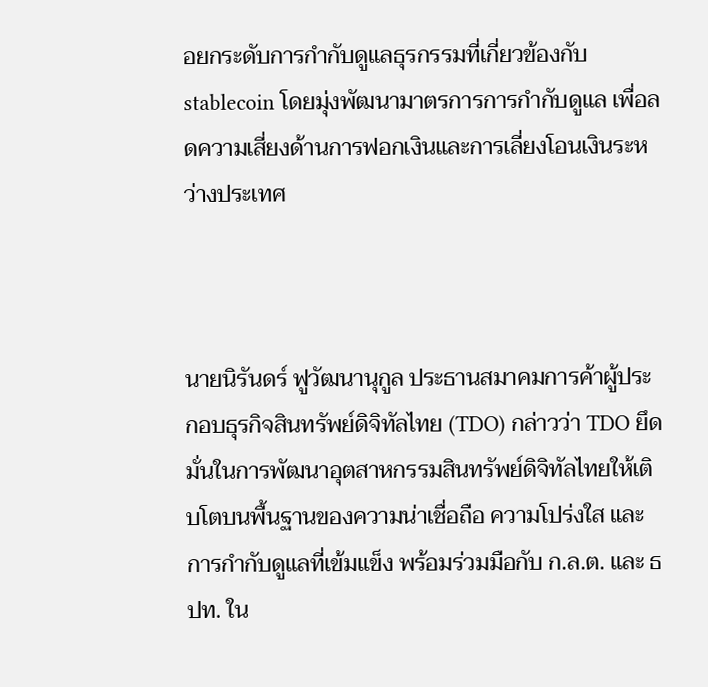อยกระดับการกำกับดูแลธุรกรรมที่เกี่ยวข้องกับ stablecoin โดยมุ่งพัฒนามาตรการการกำกับดูแล เพื่อลดความเสี่ยงด้านการฟอกเงินและการเลี่ยงโอนเงินระหว่างประเทศ



นายนิรันดร์ ฟูวัฒนานุกูล ประธานสมาคมการค้าผู้ประกอบธุรกิจสินทรัพย์ดิจิทัลไทย (TDO) กล่าวว่า TDO ยึดมั่นในการพัฒนาอุตสาหกรรมสินทรัพย์ดิจิทัลไทยให้เติบโตบนพื้นฐานของความน่าเชื่อถือ ความโปร่งใส และการกำกับดูแลที่เข้มแข็ง พร้อมร่วมมือกับ ก.ล.ต. และ ธปท. ใน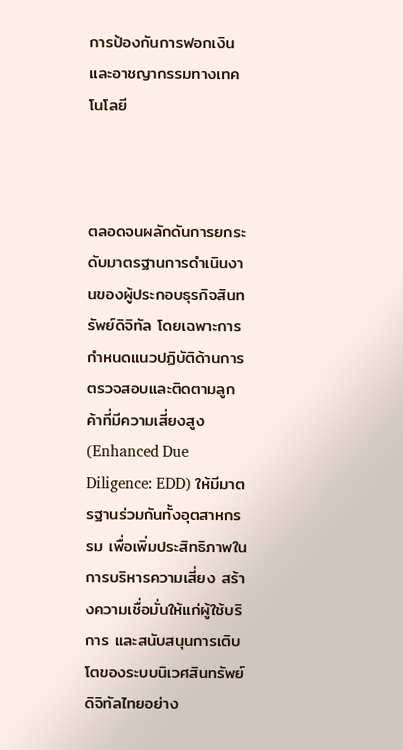การป้องกันการฟอกเงินและอาชญากรรมทางเทคโนโลยี



ตลอดจนผลักดันการยกระดับมาตรฐานการดำเนินงานของผู้ประกอบธุรกิจสินทรัพย์ดิจิทัล โดยเฉพาะการกำหนดแนวปฏิบัติด้านการตรวจสอบและติดตามลูกค้าที่มีความเสี่ยงสูง (Enhanced Due Diligence: EDD) ให้มีมาตรฐานร่วมกันทั้งอุตสาหกรรม เพื่อเพิ่มประสิทธิภาพในการบริหารความเสี่ยง สร้างความเชื่อมั่นให้แก่ผู้ใช้บริการ และสนับสนุนการเติบโตของระบบนิเวศสินทรัพย์ดิจิทัลไทยอย่าง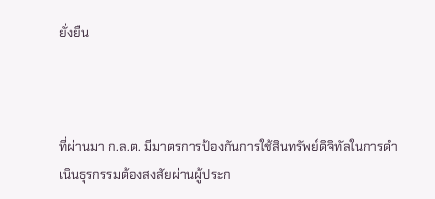ยั่งยืน



ที่ผ่านมา ก.ล.ต. มีมาตรการป้องกันการใช้สินทรัพย์ดิจิทัลในการดำเนินธุรกรรมต้องสงสัยผ่านผู้ประก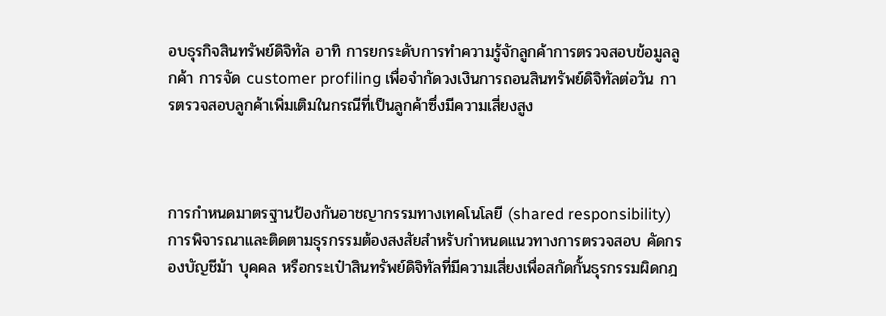อบธุรกิจสินทรัพย์ดิจิทัล อาทิ การยกระดับการทำความรู้จักลูกค้าการตรวจสอบข้อมูลลูกค้า การจัด customer profiling เพื่อจำกัดวงเงินการถอนสินทรัพย์ดิจิทัลต่อวัน การตรวจสอบลูกค้าเพิ่มเติมในกรณีที่เป็นลูกค้าซึ่งมีความเสี่ยงสูง



การกำหนดมาตรฐานป้องกันอาชญากรรมทางเทคโนโลยี (shared responsibility) การพิจารณาและติดตามธุรกรรมต้องสงสัยสำหรับกำหนดแนวทางการตรวจสอบ คัดกรองบัญชีม้า บุคคล หรือกระเป๋าสินทรัพย์ดิจิทัลที่มีความเสี่ยงเพื่อสกัดกั้นธุรกรรมผิดกฎ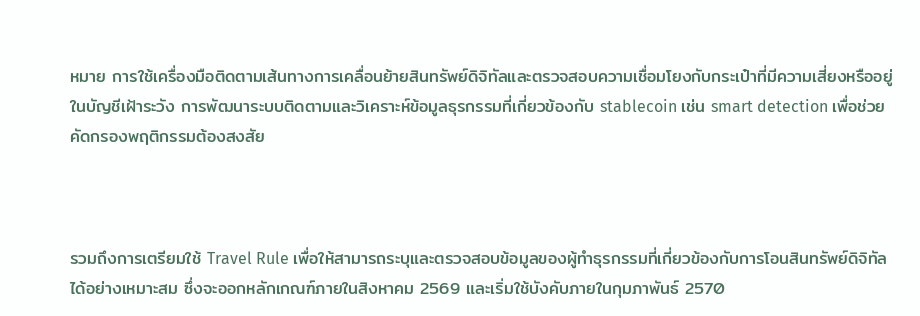หมาย การใช้เครื่องมือติดตามเส้นทางการเคลื่อนย้ายสินทรัพย์ดิจิทัลและตรวจสอบความเชื่อมโยงกับกระเป๋าที่มีความเสี่ยงหรืออยู่ในบัญชีเฝ้าระวัง การพัฒนาระบบติดตามและวิเคราะห์ข้อมูลธุรกรรมที่เกี่ยวข้องกับ stablecoin เช่น smart detection เพื่อช่วยคัดกรองพฤติกรรมต้องสงสัย



รวมถึงการเตรียมใช้ Travel Rule เพื่อให้สามารถระบุและตรวจสอบข้อมูลของผู้ทำธุรกรรมที่เกี่ยวข้องกับการโอนสินทรัพย์ดิจิทัลได้อย่างเหมาะสม ซึ่งจะออกหลักเกณฑ์ภายในสิงหาคม 2569 และเริ่มใช้บังคับภายในกุมภาพันธ์ 2570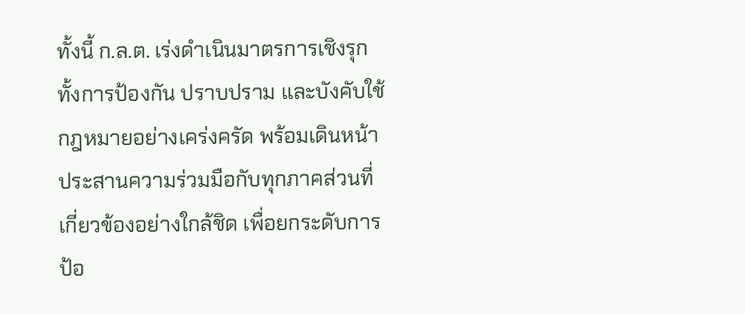ทั้งนี้ ก.ล.ต. เร่งดำเนินมาตรการเชิงรุกทั้งการป้องกัน ปราบปราม และบังคับใช้กฎหมายอย่างเคร่งครัด พร้อมเดินหน้าประสานความร่วมมือกับทุกภาคส่วนที่เกี่ยวข้องอย่างใกล้ชิด เพื่อยกระดับการป้อ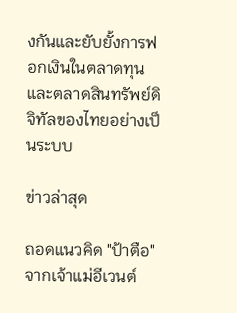งกันและยับยั้งการฟอกเงินในตลาดทุนและตลาดสินทรัพย์ดิจิทัลของไทยอย่างเป็นระบบ

ข่าวล่าสุด

ถอดแนวคิด "ป้าตือ" จากเจ้าแม่อีเวนต์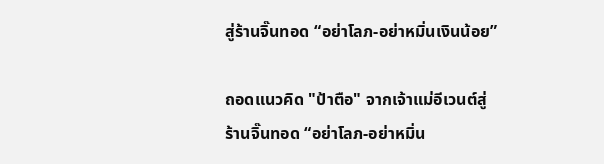สู่ร้านจิ๊นทอด “อย่าโลภ-อย่าหมิ่นเงินน้อย”

ถอดแนวคิด "ป้าตือ" จากเจ้าแม่อีเวนต์สู่ร้านจิ๊นทอด “อย่าโลภ-อย่าหมิ่น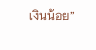เงินน้อย”